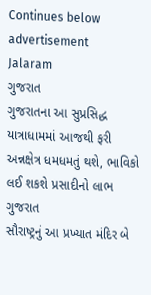Continues below advertisement
Jalaram
ગુજરાત
ગુજરાતના આ સુપ્રસિદ્ધ યાત્રાધામમાં આજથી ફરી અન્નક્ષેત્ર ધમધમતું થશે, ભાવિકો લઈ શકશે પ્રસાદીનો લાભ
ગુજરાત
સૌરાષ્ટ્રનું આ પ્રખ્યાત મંદિર બે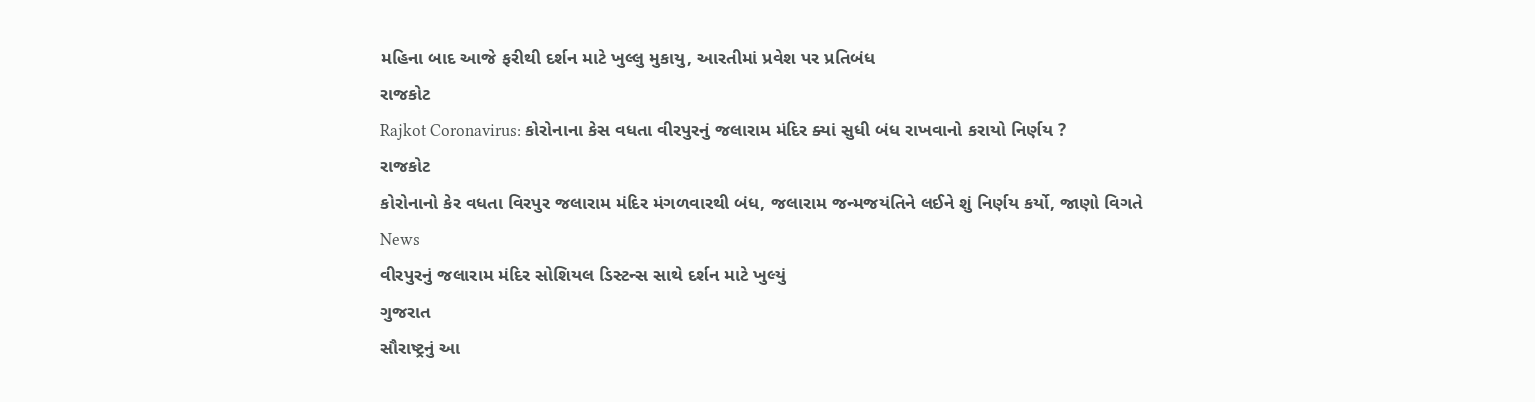મહિના બાદ આજે ફરીથી દર્શન માટે ખુલ્લુ મુકાયુ, આરતીમાં પ્રવેશ પર પ્રતિબંધ
રાજકોટ
Rajkot Coronavirus: કોરોનાના કેસ વધતા વીરપુરનું જલારામ મંદિર ક્યાં સુધી બંધ રાખવાનો કરાયો નિર્ણય ?
રાજકોટ
કોરોનાનો કેર વધતા વિરપુર જલારામ મંદિર મંગળવારથી બંધ, જલારામ જન્મજયંતિને લઈને શું નિર્ણય કર્યો, જાણો વિગતે
News
વીરપુરનું જલારામ મંદિર સોશિયલ ડિસ્ટન્સ સાથે દર્શન માટે ખુલ્યું
ગુજરાત
સૌરાષ્ટ્રનું આ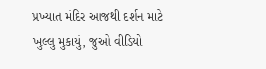પ્રખ્યાત મંદિર આજથી દર્શન માટે ખુલ્લુ મુકાયું, જુઓ વીડિયો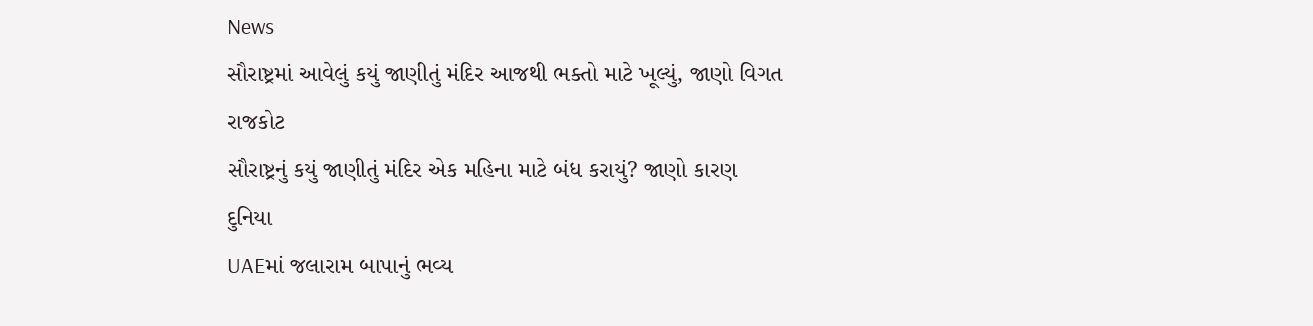News
સૌરાષ્ટ્રમાં આવેલું કયું જાણીતું મંદિર આજથી ભક્તો માટે ખૂલ્યું, જાણો વિગત
રાજકોટ
સૌરાષ્ટ્રનું કયું જાણીતું મંદિર એક મહિના માટે બંધ કરાયું? જાણો કારણ
દુનિયા
UAEમાં જલારામ બાપાનું ભવ્ય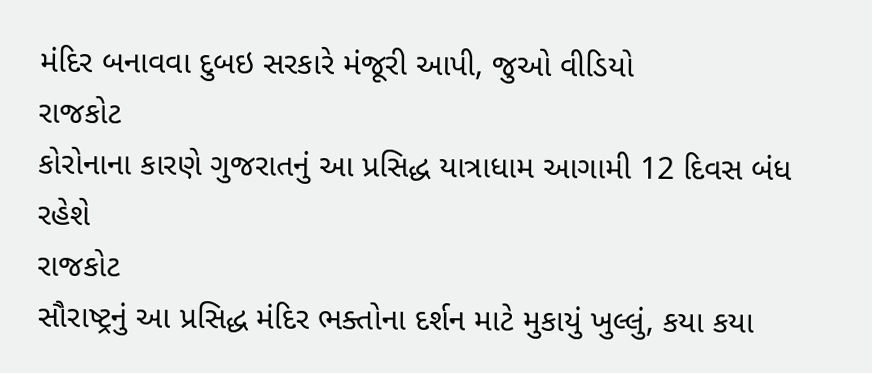મંદિર બનાવવા દુબઇ સરકારે મંજૂરી આપી, જુઓ વીડિયો
રાજકોટ
કોરોનાના કારણે ગુજરાતનું આ પ્રસિદ્ધ યાત્રાધામ આગામી 12 દિવસ બંધ રહેશે
રાજકોટ
સૌરાષ્ટ્રનું આ પ્રસિદ્ધ મંદિર ભક્તોના દર્શન માટે મુકાયું ખુલ્લું, કયા કયા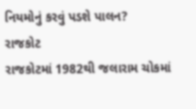નિયમોનું કરવું પડશે પાલન?
રાજકોટ
રાજકોટમાં 1982થી જલારામ ચોકમાં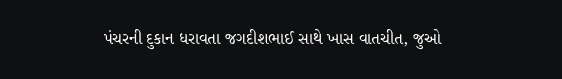પંચરની દુકાન ધરાવતા જગદીશભાઈ સાથે ખાસ વાતચીત, જુઓ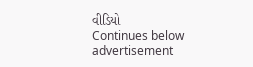વીડિયો
Continues below advertisement